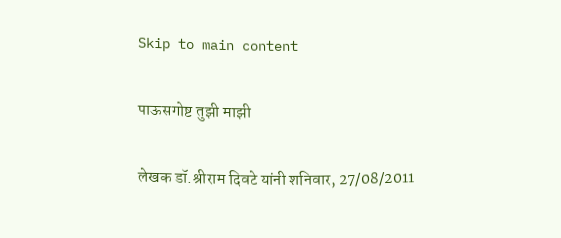Skip to main content

पाऊसगोष्ट तुझी माझी

लेखक डॉ.श्रीराम दिवटे यांनी शनिवार, 27/08/2011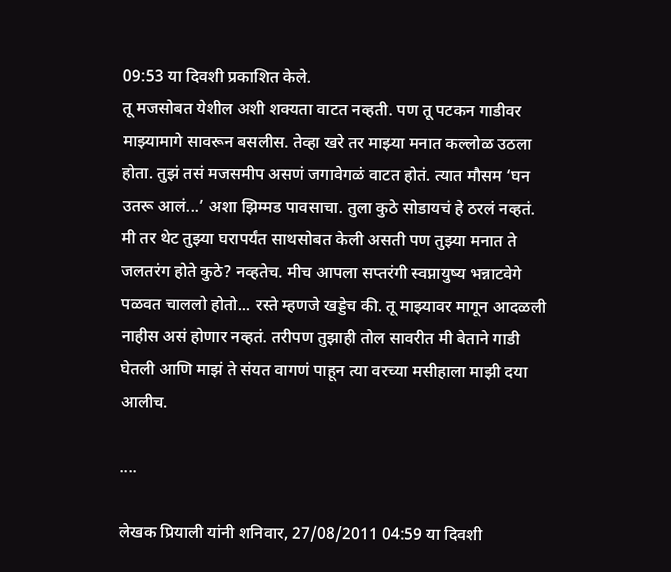09:53 या दिवशी प्रकाशित केले.
तू मजसोबत येशील अशी शक्यता वाटत नव्हती. पण तू पटकन गाडीवर माझ्यामागे सावरून बसलीस. तेव्हा खरे तर माझ्या मनात कल्लोळ उठला होता. तुझं तसं मजसमीप असणं जगावेगळं वाटत होतं. त्यात मौसम ‘घन उतरू आलं...’ अशा झिम्मड पावसाचा. तुला कुठे सोडायचं हे ठरलं नव्हतं. मी तर थेट तुझ्या घरापर्यंत साथसोबत केली असती पण तुझ्या मनात ते जलतरंग होते कुठे? नव्हतेच. मीच आपला सप्तरंगी स्वप्नायुष्य भन्नाटवेगे पळवत चाललो होतो... रस्ते म्हणजे खड्डेच की. तू माझ्यावर मागून आदळली नाहीस असं होणार नव्हतं. तरीपण तुझाही तोल सावरीत मी बेताने गाडी घेतली आणि माझं ते संयत वागणं पाहून त्या वरच्या मसीहाला माझी दया आलीच.

....

लेखक प्रियाली यांनी शनिवार, 27/08/2011 04:59 या दिवशी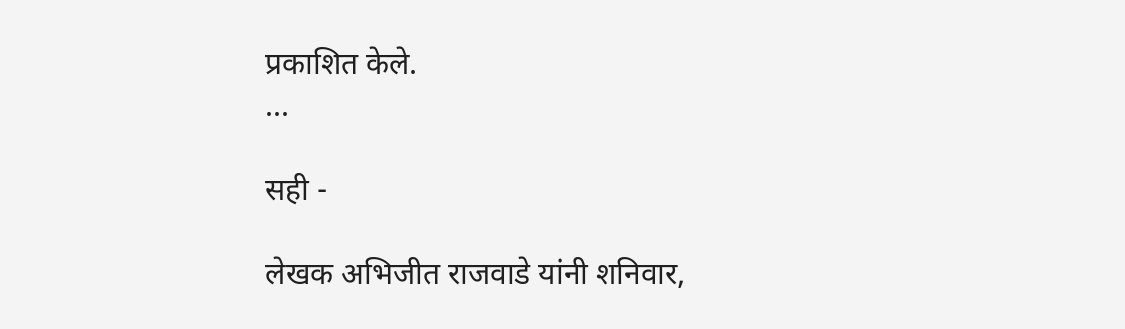प्रकाशित केले.
...

सही -

लेखक अभिजीत राजवाडे यांनी शनिवार,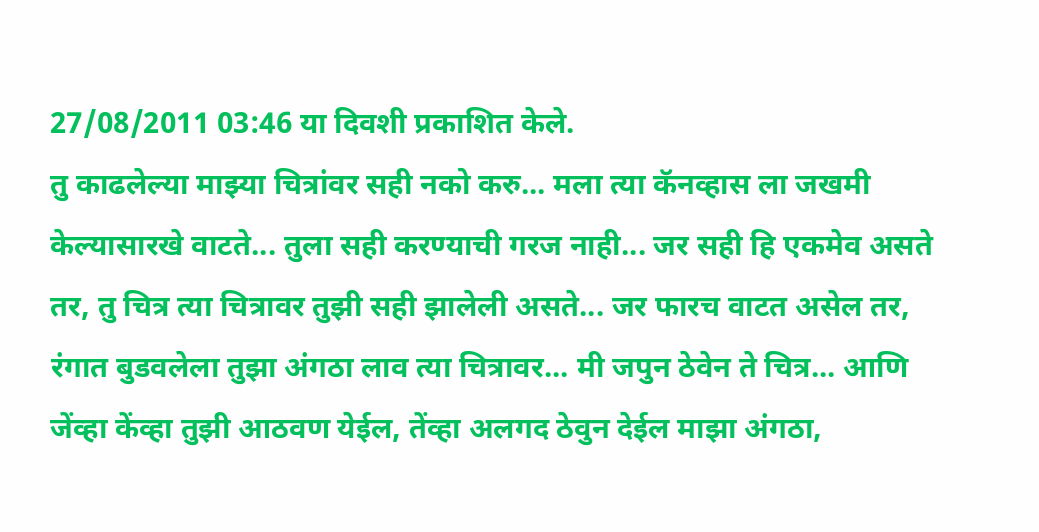27/08/2011 03:46 या दिवशी प्रकाशित केले.
तु काढलेल्या माझ्या चित्रांवर सही नको करु... मला त्या कॅनव्हास ला जखमी केल्यासारखे वाटते... तुला सही करण्याची गरज नाही... जर सही हि एकमेव असते तर, तु चित्र त्या चित्रावर तुझी सही झालेली असते... जर फारच वाटत असेल तर, रंगात बुडवलेला तुझा अंगठा लाव त्या चित्रावर... मी जपुन ठेवेन ते चित्र... आणि जेंव्हा केंव्हा तुझी आठवण येईल, तेंव्हा अलगद ठेवुन देईल माझा अंगठा,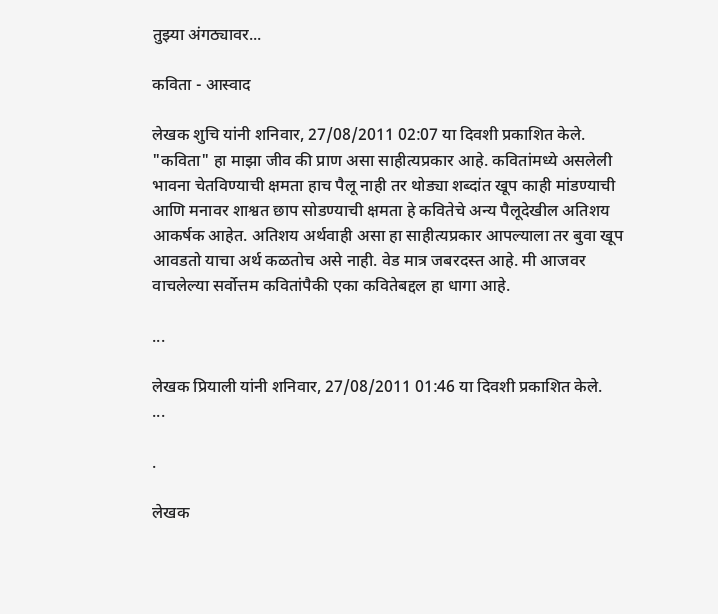तुझ्या अंगठ्यावर...

कविता - आस्वाद

लेखक शुचि यांनी शनिवार, 27/08/2011 02:07 या दिवशी प्रकाशित केले.
"कविता" हा माझा जीव की प्राण असा साहीत्यप्रकार आहे. कवितांमध्ये असलेली भावना चेतविण्याची क्षमता हाच पैलू नाही तर थोड्या शब्दांत खूप काही मांडण्याची आणि मनावर शाश्वत छाप सोडण्याची क्षमता हे कवितेचे अन्य पैलूदेखील अतिशय आकर्षक आहेत. अतिशय अर्थवाही असा हा साहीत्यप्रकार आपल्याला तर बुवा खूप आवडतो याचा अर्थ कळतोच असे नाही. वेड मात्र जबरदस्त आहे. मी आजवर वाचलेल्या सर्वोत्तम कवितांपैकी एका कवितेबद्दल हा धागा आहे.

...

लेखक प्रियाली यांनी शनिवार, 27/08/2011 01:46 या दिवशी प्रकाशित केले.
...

.

लेखक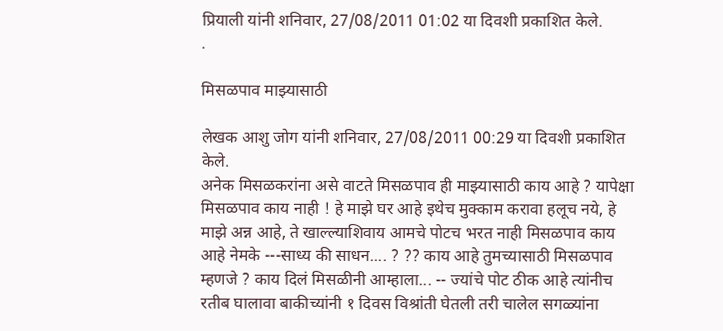प्रियाली यांनी शनिवार, 27/08/2011 01:02 या दिवशी प्रकाशित केले.
.

मिसळपाव माझ्यासाठी

लेखक आशु जोग यांनी शनिवार, 27/08/2011 00:29 या दिवशी प्रकाशित केले.
अनेक मिसळकरांना असे वाटते मिसळपाव ही माझ्यासाठी काय आहे ? यापेक्षा मिसळपाव काय नाही ! हे माझे घर आहे इथेच मुक्काम करावा हलूच नये, हे माझे अन्न आहे, ते खाल्ल्याशिवाय आमचे पोटच भरत नाही मिसळपाव काय आहे नेमके ---साध्य की साधन.... ? ?? काय आहे तुमच्यासाठी मिसळपाव म्हणजे ? काय दिलं मिसळीनी आम्हाला... -- ज्यांचे पोट ठीक आहे त्यांनीच रतीब घालावा बाकीच्यांनी १ दिवस विश्रांती घेतली तरी चालेल सगळ्यांना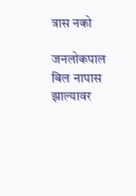त्रास नको

जनलोकपाल बिल नापास झाल्यावर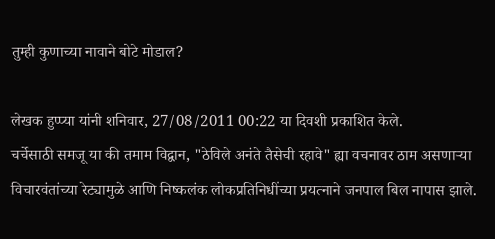तुम्ही कुणाच्या नावाने बोटे मोडाल?

लेखक हुप्प्या यांनी शनिवार, 27/08/2011 00:22 या दिवशी प्रकाशित केले.
चर्चेसाठी समजू या की तमाम विद्वान, "ठेविले अनंते तैसेची रहावे" ह्या वचनावर ठाम असणार्‍या विचारवंतांच्या रेट्यामुळे आणि निष्कलंक लोकप्रतिनिधींच्या प्रयत्नाने जनपाल बिल नापास झाले.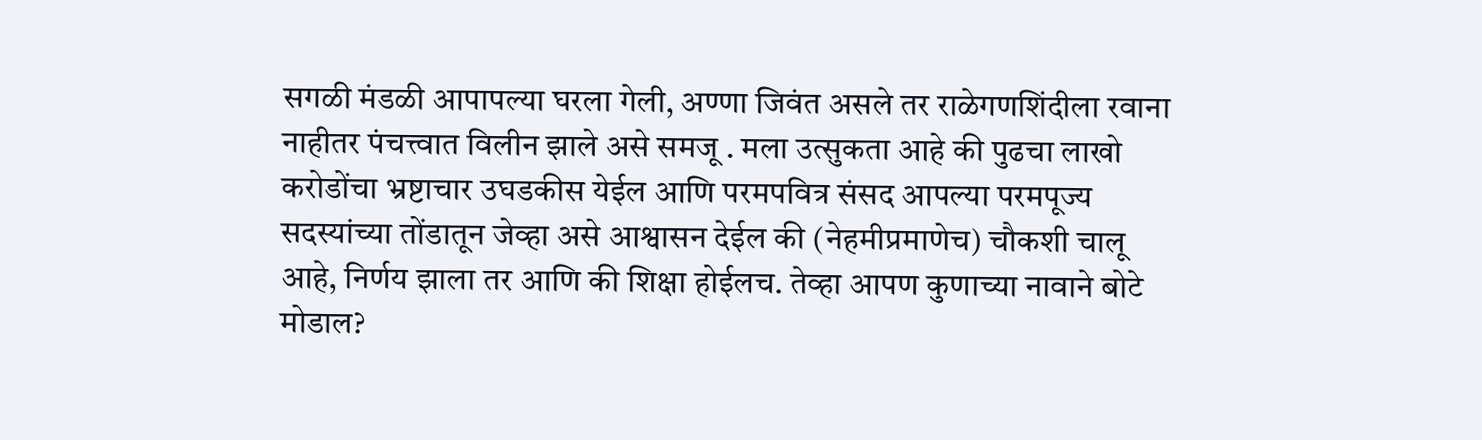सगळी मंडळी आपापल्या घरला गेली, अण्णा जिवंत असले तर राळेगणशिंदीला रवाना नाहीतर पंचत्त्वात विलीन झाले असे समजू . मला उत्सुकता आहे की पुढचा लाखो करोडोंचा भ्रष्टाचार उघडकीस येईल आणि परमपवित्र संसद आपल्या परमपूज्य सदस्यांच्या तोंडातून जेव्हा असे आश्वासन देईल की (नेहमीप्रमाणेच) चौकशी चालू आहे, निर्णय झाला तर आणि की शिक्षा होईलच. तेव्हा आपण कुणाच्या नावाने बोटे मोडाल?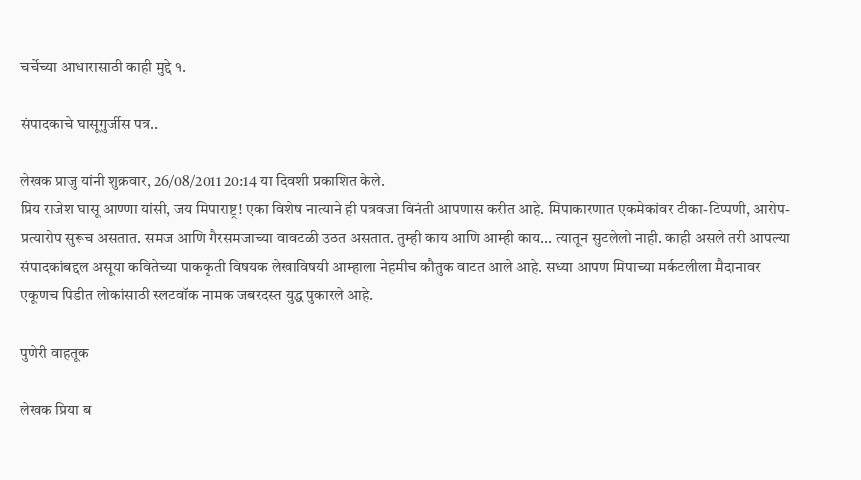चर्चेच्या आधारासाठी काही मुद्दे १.

संपादकाचे घासूगुर्जीस पत्र..

लेखक प्राजु यांनी शुक्रवार, 26/08/2011 20:14 या दिवशी प्रकाशित केले.
प्रिय राजेश घासू आण्णा यांसी, जय मिपाराष्ट्र! एका विशेष नात्याने ही पत्रवजा विनंती आपणास करीत आहे. मिपाकारणात एकमेकांवर टीका-टिप्पणी, आरोप-प्रत्यारोप सुरूच असतात. समज आणि गैरसमजाच्या वावटळी उठत असतात. तुम्ही काय आणि आम्ही काय... त्यातून सुटलेलो नाही. काही असले तरी आपल्या संपादकांबद्दल असूया कवितेच्या पाककृती विषयक लेखाविषयी आम्हाला नेहमीच कौतुक वाटत आले आहे. सध्या आपण मिपाच्या मर्कटलीला मैदानावर एकूणच पिडीत लोकांसाठी स्लटवॉक नामक जबरदस्त युद्ध पुकारले आहे.

पुणेरी वाहतूक

लेखक प्रिया ब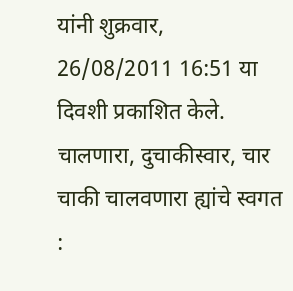यांनी शुक्रवार, 26/08/2011 16:51 या दिवशी प्रकाशित केले.
चालणारा, दुचाकीस्वार, चार चाकी चालवणारा ह्यांचे स्वगत :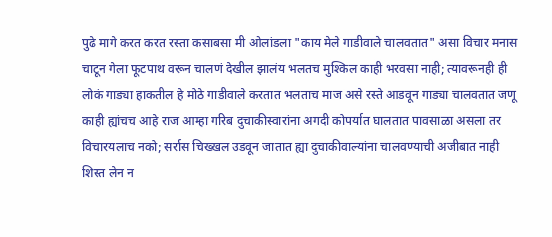पुढे मागे करत करत रस्ता कसाबसा मी ओलांडला "काय मेले गाडीवाले चालवतात" असा विचार मनास चाटून गेला फूटपाथ वरून चालणं देखील झालंय भलतच मुश्किल काही भरवसा नाही; त्यावरूनही ही लोकं गाड्या हाकतील हे मोठे गाडीवाले करतात भलताच माज असे रस्ते आडवून गाड्या चालवतात जणू काही ह्यांचच आहे राज आम्हा गरिब दुचाकीस्वारांना अगदी कोपर्यात घालतात पावसाळा असला तर विचारयलाच नको; सर्रास चिख्खल उडवून जातात ह्या दुचाकीवाल्यांना चालवण्याची अजीबात नाही शिस्त लेन न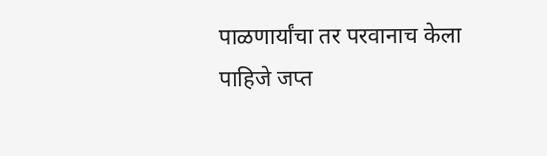पाळणार्यांचा तर परवानाच केला पाहिजे जप्त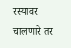रस्यावर चालणारे तर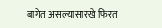बागेत असल्यासारखे फिरत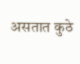असतात कुठे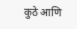कुठे आणि